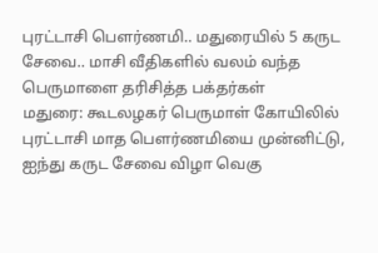புரட்டாசி பௌர்ணமி.. மதுரையில் 5 கருட சேவை.. மாசி வீதிகளில் வலம் வந்த பெருமாளை தரிசித்த பக்தர்கள்
மதுரை: கூடலழகர் பெருமாள் கோயிலில் புரட்டாசி மாத பௌர்ணமியை முன்னிட்டு, ஐந்து கருட சேவை விழா வெகு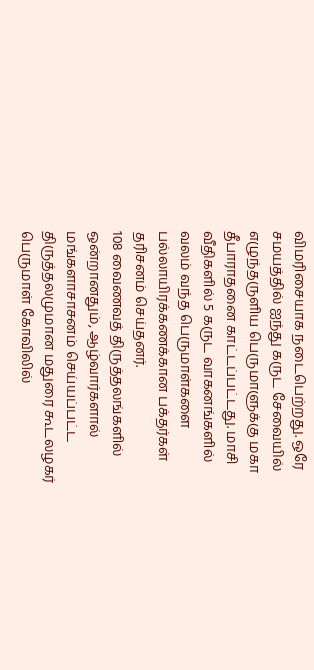விமரிசையாக நடைபெற்றது. ஒரே சமயத்தில் ஐந்து கருட சேவையில் எழுந்தருளிய பெருமாளுக்கு மகா தீபாராதனை காட்டப்பட்டது. மாசி வீதிகளில் 5 கருட வாகனங்களில் வலம் வந்த பெருமாள்களை பல்லாயிரக்கணக்கான பக்தர்கள் தரிசனம் செய்தனர்.
108 வைணவத் திருத்தலங்களில் ஒன்றானதும், ஆழ்வார்களால் மங்களாசாசனம் செய்யப்பட்ட திருத்தலமுமான மதுரை கூடலழகர் பெருமாள் கோவிலில்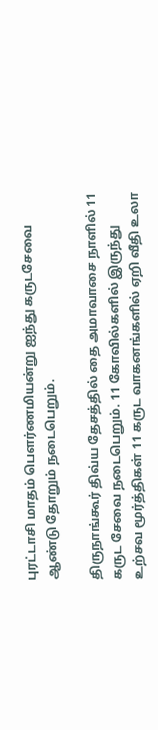புரட்டாசி மாதம் பௌர்ணமியன்று ஐந்து கருடசேவை ஆண்டு தோறும் நடைபெறும்.

திருநாங்கூர் திவ்ய தேசத்தில் தை அமாவாசை நாளில் 11 கருட சேவை நடைபெறும். 11 கோவில்களில் இருந்து உற்சவ மூர்த்திகள் 11 கருட வாகனங்களில் ஏறி வீதி உலா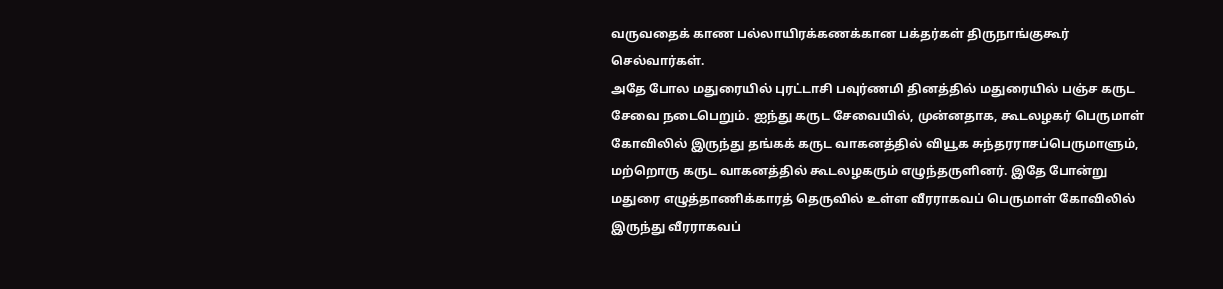வருவதைக் காண பல்லாயிரக்கணக்கான பக்தர்கள் திருநாங்குகூர் செல்வார்கள்.
அதே போல மதுரையில் புரட்டாசி பவுர்ணமி தினத்தில் மதுரையில் பஞ்ச கருட சேவை நடைபெறும். ஐந்து கருட சேவையில், முன்னதாக, கூடலழகர் பெருமாள் கோவிலில் இருந்து தங்கக் கருட வாகனத்தில் வியூக சுந்தரராசப்பெருமாளும், மற்றொரு கருட வாகனத்தில் கூடலழகரும் எழுந்தருளினர். இதே போன்று மதுரை எழுத்தாணிக்காரத் தெருவில் உள்ள வீரராகவப் பெருமாள் கோவிலில் இருந்து வீரராகவப்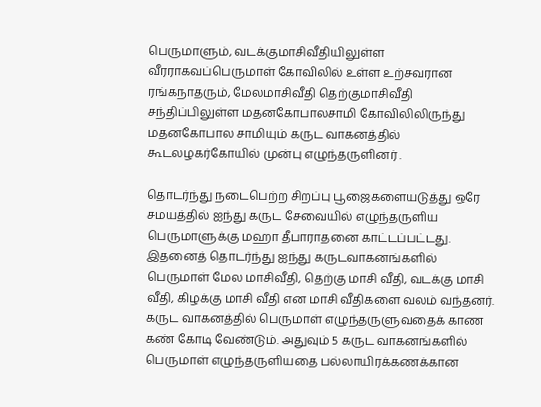பெருமாளும், வடக்குமாசிவீதியிலுள்ள வீரராகவப்பெருமாள் கோவிலில் உள்ள உற்சவரான ரங்கநாதரும், மேலமாசிவீதி தெற்குமாசிவீதி சந்திப்பிலுள்ள மதனகோபாலசாமி கோவிலிலிருந்து மதனகோபால சாமியும் கருட வாகனத்தில் கூடலழகர்கோயில் முன்பு எழுந்தருளினர் .

தொடர்ந்து நடைபெற்ற சிறப்பு பூஜைகளையடுத்து ஒரே சமயத்தில் ஐந்து கருட சேவையில் எழுந்தருளிய பெருமாளுக்கு மஹா தீபாராதனை காட்டப்பட்டது. இதனைத் தொடர்ந்து ஐந்து கருடவாகனங்களில் பெருமாள் மேல மாசிவீதி, தெற்கு மாசி வீதி, வடக்கு மாசி வீதி, கிழக்கு மாசி வீதி என மாசி வீதிகளை வலம் வந்தனர். கருட வாகனத்தில் பெருமாள் எழுந்தருளுவதைக் காண கண் கோடி வேண்டும். அதுவும் 5 கருட வாகனங்களில் பெருமாள் எழுந்தருளியதை பல்லாயிரக்கணக்கான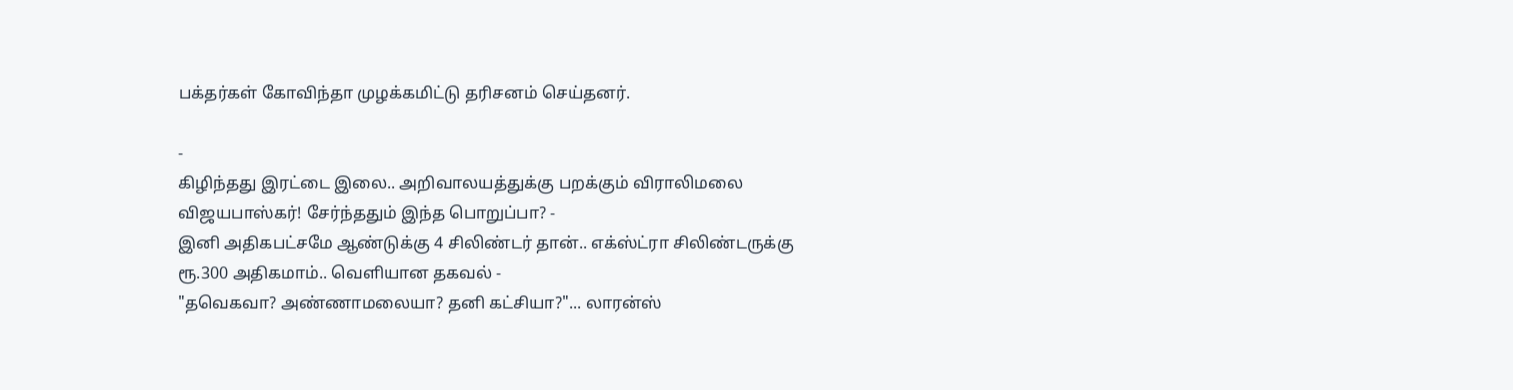பக்தர்கள் கோவிந்தா முழக்கமிட்டு தரிசனம் செய்தனர்.

-
கிழிந்தது இரட்டை இலை.. அறிவாலயத்துக்கு பறக்கும் விராலிமலை விஜயபாஸ்கர்! சேர்ந்ததும் இந்த பொறுப்பா? -
இனி அதிகபட்சமே ஆண்டுக்கு 4 சிலிண்டர் தான்.. எக்ஸ்ட்ரா சிலிண்டருக்கு ரூ.300 அதிகமாம்.. வெளியான தகவல் -
"தவெகவா? அண்ணாமலையா? தனி கட்சியா?"... லாரன்ஸ்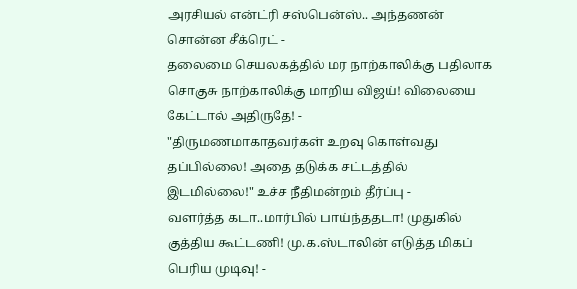அரசியல் என்ட்ரி சஸ்பென்ஸ்.. அந்தணன் சொன்ன சீக்ரெட் -
தலைமை செயலகத்தில் மர நாற்காலிக்கு பதிலாக சொகுசு நாற்காலிக்கு மாறிய விஜய்! விலையை கேட்டால் அதிருதே! -
"திருமணமாகாதவர்கள் உறவு கொள்வது தப்பில்லை! அதை தடுக்க சட்டத்தில் இடமில்லை!" உச்ச நீதிமன்றம் தீர்ப்பு -
வளர்த்த கடா..மார்பில் பாய்ந்ததடா! முதுகில் குத்திய கூட்டணி! மு.க.ஸ்டாலின் எடுத்த மிகப் பெரிய முடிவு! -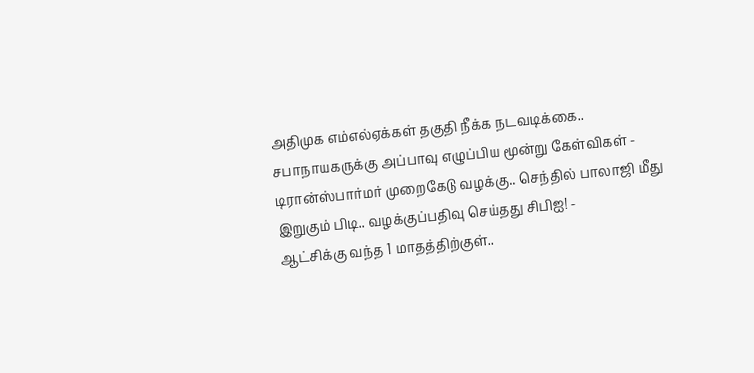அதிமுக எம்எல்ஏக்கள் தகுதி நீக்க நடவடிக்கை.. சபாநாயகருக்கு அப்பாவு எழுப்பிய மூன்று கேள்விகள் -
டிரான்ஸ்பார்மர் முறைகேடு வழக்கு.. செந்தில் பாலாஜி மீது இறுகும் பிடி.. வழக்குப்பதிவு செய்தது சிபிஐ! -
ஆட்சிக்கு வந்த 1 மாதத்திற்குள்..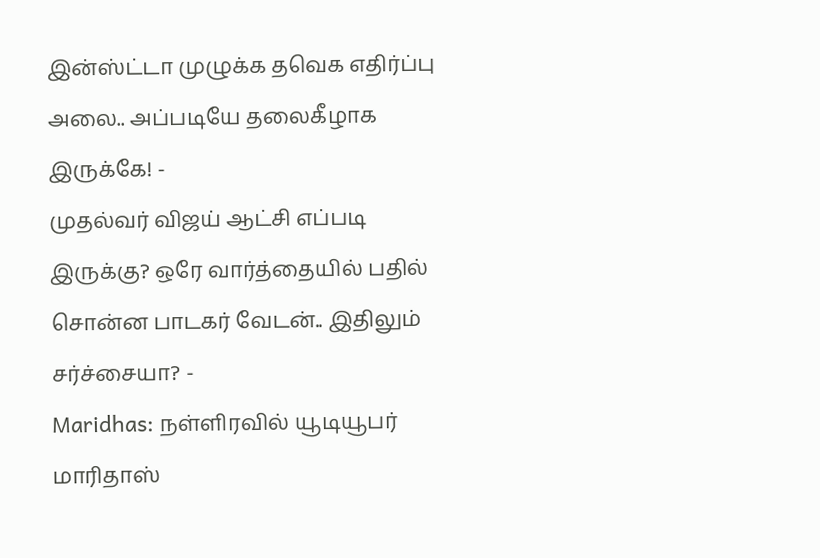இன்ஸ்ட்டா முழுக்க தவெக எதிர்ப்பு அலை.. அப்படியே தலைகீழாக இருக்கே! -
முதல்வர் விஜய் ஆட்சி எப்படி இருக்கு? ஒரே வார்த்தையில் பதில் சொன்ன பாடகர் வேடன்.. இதிலும் சர்ச்சையா? -
Maridhas: நள்ளிரவில் யூடியூபர் மாரிதாஸ்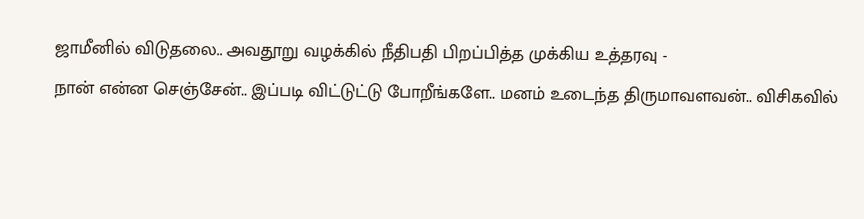ஜாமீனில் விடுதலை.. அவதூறு வழக்கில் நீதிபதி பிறப்பித்த முக்கிய உத்தரவு -
நான் என்ன செஞ்சேன்.. இப்படி விட்டுட்டு போறீங்களே.. மனம் உடைந்த திருமாவளவன்.. விசிகவில்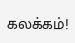கலக்கம்!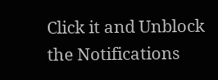Click it and Unblock the Notifications